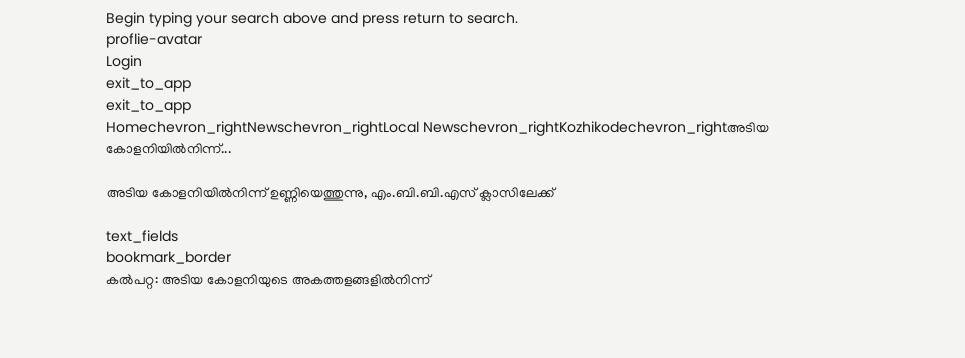Begin typing your search above and press return to search.
proflie-avatar
Login
exit_to_app
exit_to_app
Homechevron_rightNewschevron_rightLocal Newschevron_rightKozhikodechevron_rightഅടിയ കോളനിയിൽനിന്ന്...

അടിയ കോളനിയിൽനിന്ന് ഉണ്ണിയെത്തുന്നു, എം.ബി.ബി.എസ് ക്ലാസിലേക്ക്

text_fields
bookmark_border
കൽപറ്റ: അടിയ കോളനിയുടെ അകത്തളങ്ങളിൽനിന്ന്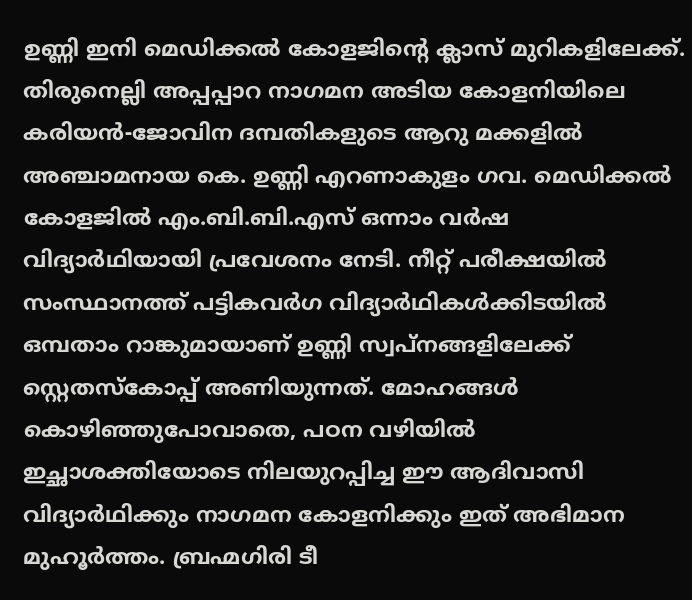ഉണ്ണി ഇനി മെഡിക്കൽ കോളജിന്റെ ക്ലാസ് മുറികളിലേക്ക്. തിരുനെല്ലി അപ്പപ്പാറ നാഗമന അടിയ കോളനിയിലെ കരിയൻ-ജോവിന ദമ്പതികളുടെ ആറു മക്കളിൽ അഞ്ചാമനായ കെ. ഉണ്ണി എറണാകുളം ഗവ. മെഡിക്കൽ കോളജിൽ എം.ബി.ബി.എസ് ഒന്നാം വർഷ വിദ്യാർഥിയായി പ്രവേശനം നേടി. നീറ്റ് പരീക്ഷയിൽ സംസ്ഥാനത്ത് പട്ടികവർഗ വിദ്യാർഥികൾക്കിടയിൽ ഒമ്പതാം റാങ്കുമായാണ് ഉണ്ണി സ്വപ്നങ്ങളിലേക്ക് സ്റ്റെതസ്കോപ്പ് അണിയുന്നത്. മോഹങ്ങൾ കൊഴിഞ്ഞുപോവാതെ, പഠന വഴിയിൽ ഇച്ഛാശക്തിയോടെ നിലയുറപ്പിച്ച ഈ ആദിവാസി വിദ്യാർഥിക്കും നാഗമന കോളനിക്കും ഇത് അഭിമാന മുഹൂർത്തം. ബ്രഹ്മഗിരി ടീ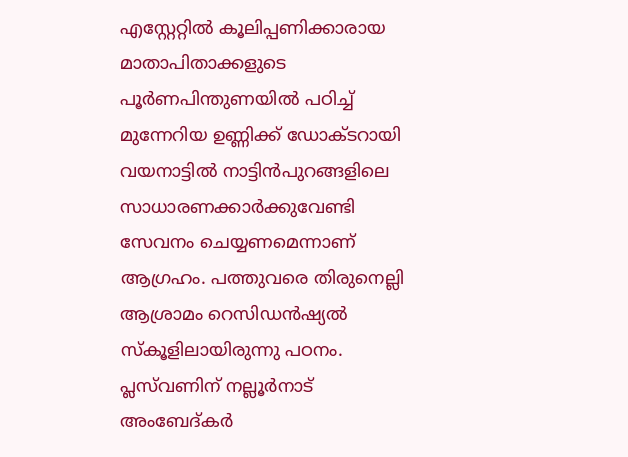എസ്റ്റേറ്റിൽ കൂലിപ്പണിക്കാരായ മാതാപിതാക്കളുടെ പൂർണപിന്തുണയിൽ പഠിച്ച് മുന്നേറിയ ഉണ്ണിക്ക് ഡോക്ടറായി വയനാട്ടിൽ നാട്ടിൻപുറങ്ങളിലെ സാധാരണക്കാർക്കുവേണ്ടി സേവനം ചെയ്യണമെന്നാണ് ആഗ്രഹം. പത്തുവരെ തിരുനെല്ലി ആശ്രാമം റെസിഡൻഷ്യൽ സ്കൂളിലായിരുന്നു പഠനം. പ്ലസ്‍വണിന് നല്ലൂർനാട് അംബേദ്കർ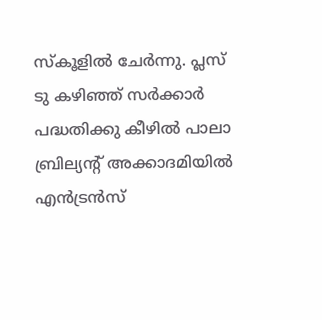സ്കൂളിൽ ചേർന്നു. പ്ലസ് ടു കഴിഞ്ഞ് സർക്കാർ പദ്ധതിക്കു കീഴിൽ പാലാ ബ്രില്യന്റ് അക്കാദമിയിൽ എൻട്രൻസ്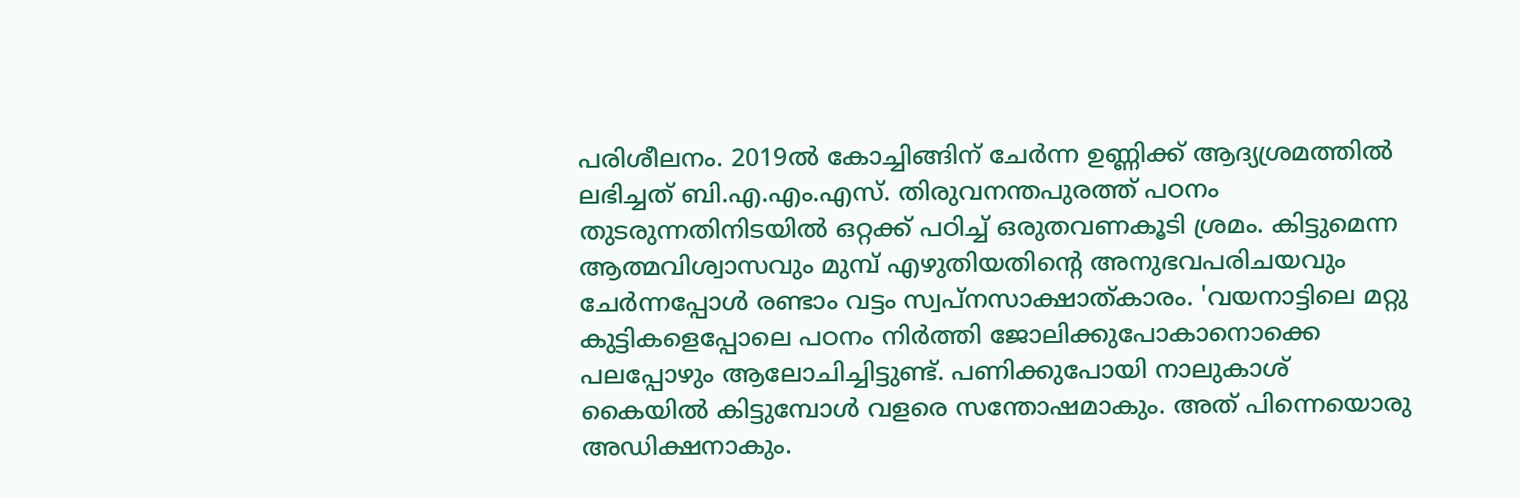പരിശീലനം. 2019ൽ കോച്ചിങ്ങിന് ചേർന്ന ഉണ്ണിക്ക് ആദ്യശ്രമത്തിൽ ലഭിച്ചത് ബി.എ.എം.എസ്. തിരുവനന്തപുരത്ത് പഠനം തുടരുന്നതിനിടയിൽ ഒറ്റക്ക് പഠിച്ച് ഒരുതവണകൂടി ശ്രമം. കിട്ടുമെന്ന ആത്മവിശ്വാസവും മുമ്പ് എഴുതിയതിന്റെ അനുഭവപരിചയവും ചേർന്നപ്പോൾ രണ്ടാം വട്ടം സ്വപ്നസാക്ഷാത്കാരം. 'വയനാട്ടിലെ മറ്റു കുട്ടികളെപ്പോലെ പഠനം നിർത്തി ജോലിക്കുപോകാനൊക്കെ പലപ്പോഴും ആലോചിച്ചിട്ടുണ്ട്. പണിക്കുപോയി നാലുകാശ് കൈയിൽ കിട്ടുമ്പോൾ വളരെ സന്തോഷമാകും. അത് പിന്നെയൊരു അഡിക്ഷനാകും.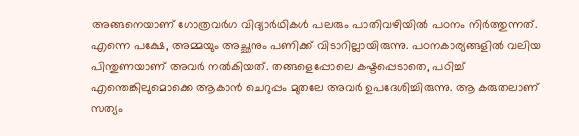അങ്ങനെയാണ് ഗോത്രവർഗ വിദ്യാർഥികൾ പലരും പാതിവഴിയിൽ പഠനം നിർത്തുന്നത്. എന്നെ പക്ഷേ, അമ്മയും അച്ഛനും പണിക്ക് വിടാറില്ലായിരുന്നു. പഠനകാര്യങ്ങളിൽ വലിയ പിന്തുണയാണ് അവർ നൽകിയത്. തങ്ങളെപ്പോലെ കഷ്ടപ്പെടാതെ, പഠിച്ച് എന്തെങ്കിലുമൊക്കെ ആകാൻ ചെറുപ്പം മുതലേ അവർ ഉപദേശിച്ചിരുന്നു. ആ കരുതലാണ് സത്യം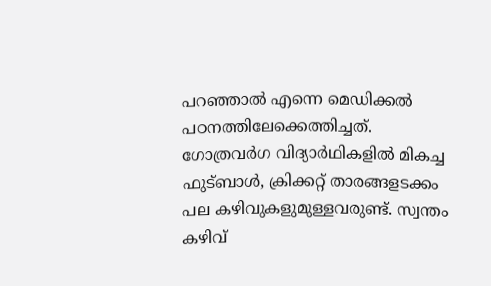പറഞ്ഞാൽ എന്നെ മെഡിക്കൽ പഠനത്തിലേക്കെത്തിച്ചത്. ഗോത്രവർഗ വിദ്യാർഥികളിൽ മികച്ച ഫുട്ബാൾ, ക്രിക്കറ്റ് താരങ്ങളടക്കം പല കഴിവുകളുമുള്ളവരുണ്ട്. സ്വന്തം കഴിവ്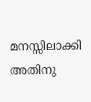മനസ്സിലാക്കി അതിനു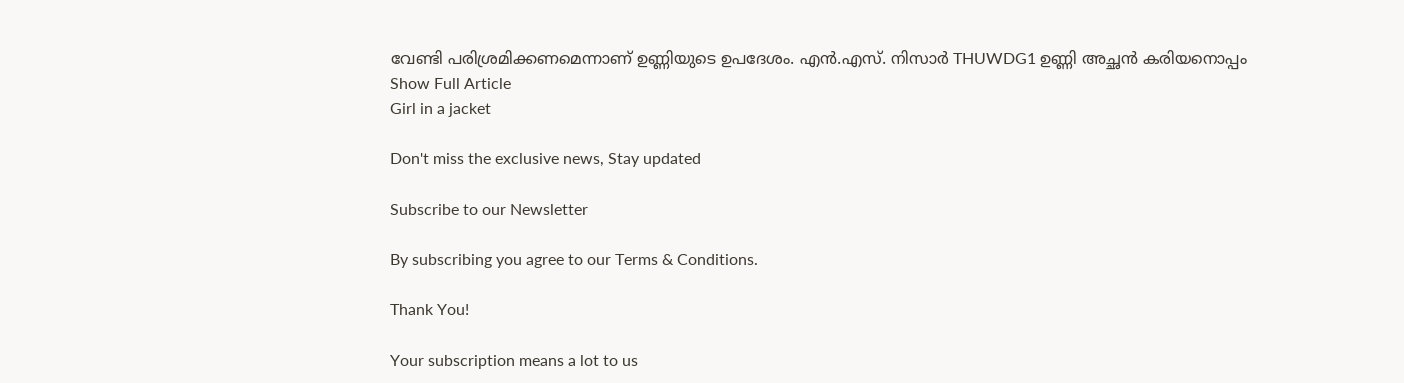വേണ്ടി പരിശ്രമിക്കണമെന്നാണ് ഉണ്ണിയുടെ ഉപദേശം. എൻ.എസ്. നിസാർ THUWDG1 ഉണ്ണി അച്ഛൻ കരിയനൊപ്പം
Show Full Article
Girl in a jacket

Don't miss the exclusive news, Stay updated

Subscribe to our Newsletter

By subscribing you agree to our Terms & Conditions.

Thank You!

Your subscription means a lot to us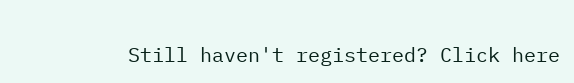Still haven't registered? Click here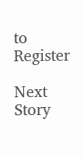to Register

Next Story